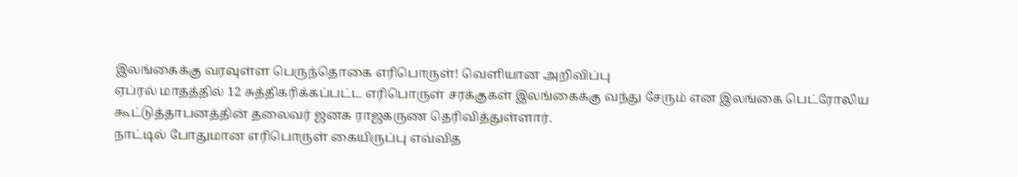இலங்கைக்கு வரவுள்ள பெருந்தொகை எரிபொருள்! வெளியான அறிவிப்பு
ஏப்ரல் மாதத்தில் 12 சுத்திகரிக்கப்பட்ட எரிபொருள் சரக்குகள் இலங்கைக்கு வந்து சேரும் என இலங்கை பெட்ரோலிய கூட்டுத்தாபனத்தின் தலைவர் ஜனக ராஜகருண தெரிவித்துள்ளார்.
நாட்டில் போதுமான எரிபொருள் கையிருப்பு எவ்வித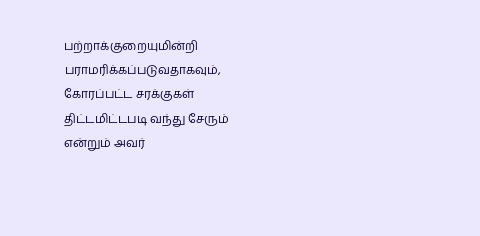பற்றாக்குறையுமின்றி பராமரிக்கப்படுவதாகவும், கோரப்பட்ட சரக்குகள் திட்டமிட்டபடி வந்து சேரும் என்றும் அவர்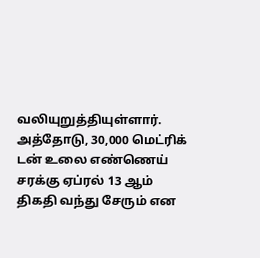வலியுறுத்தியுள்ளார்.
அத்தோடு, 30,000 மெட்ரிக் டன் உலை எண்ணெய் சரக்கு ஏப்ரல் 13 ஆம் திகதி வந்து சேரும் என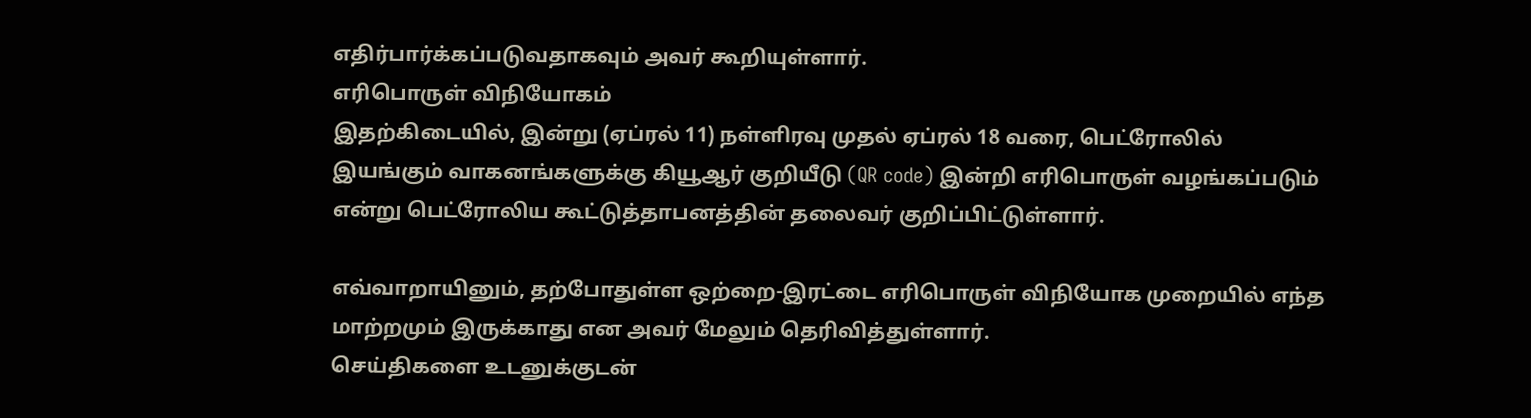எதிர்பார்க்கப்படுவதாகவும் அவர் கூறியுள்ளார்.
எரிபொருள் விநியோகம்
இதற்கிடையில், இன்று (ஏப்ரல் 11) நள்ளிரவு முதல் ஏப்ரல் 18 வரை, பெட்ரோலில் இயங்கும் வாகனங்களுக்கு கியூஆர் குறியீடு (QR code) இன்றி எரிபொருள் வழங்கப்படும் என்று பெட்ரோலிய கூட்டுத்தாபனத்தின் தலைவர் குறிப்பிட்டுள்ளார்.

எவ்வாறாயினும், தற்போதுள்ள ஒற்றை-இரட்டை எரிபொருள் விநியோக முறையில் எந்த மாற்றமும் இருக்காது என அவர் மேலும் தெரிவித்துள்ளார்.
செய்திகளை உடனுக்குடன்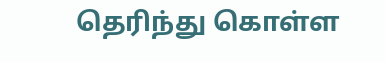தெரிந்து கொள்ள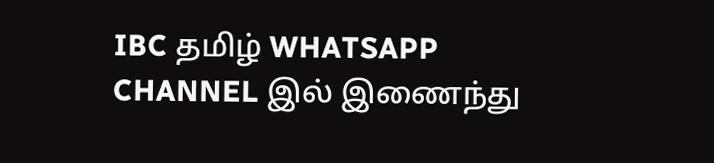IBC தமிழ் WHATSAPP CHANNEL இல் இணைந்து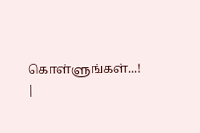கொள்ளுங்கள்...! |